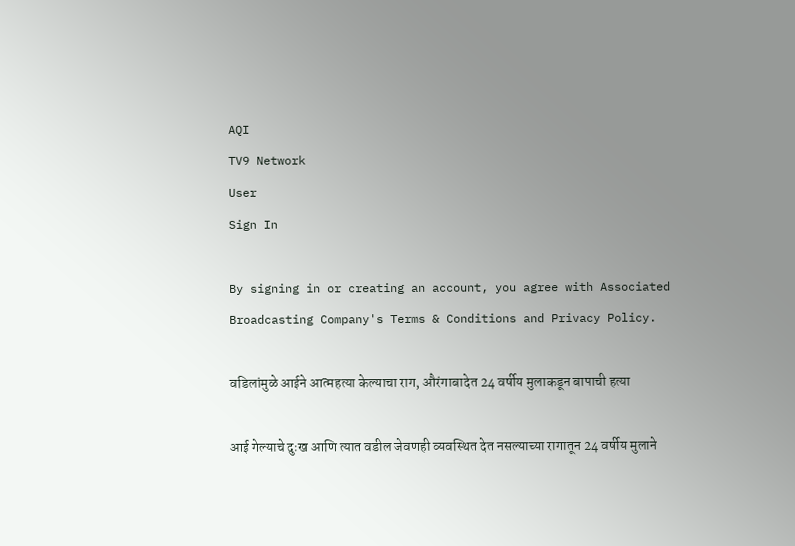AQI
TV9 Network
User
Sign In

By signing in or creating an account, you agree with Associated Broadcasting Company's Terms & Conditions and Privacy Policy.

वडिलांमुळे आईने आत्महत्या केल्याचा राग, औरंगाबादेत 24 वर्षीय मुलाकडून बापाची हत्या

आई गेल्याचे दुःख आणि त्यात वडील जेवणही व्यवस्थित देत नसल्याच्या रागातून 24 वर्षीय मुलाने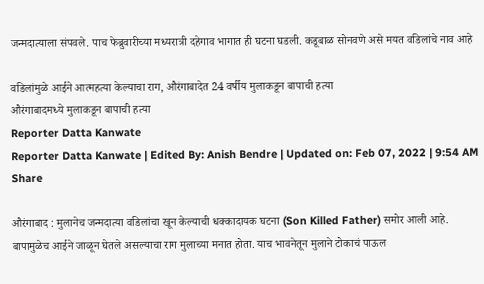जन्मदात्याला संपवले. पाच फेब्रुवारीच्या मध्यरात्री दहेगाव भागात ही घटना घडली. कडूबाळ सोनवणे असे मयत वडिलांचे नाव आहे

वडिलांमुळे आईने आत्महत्या केल्याचा राग, औरंगाबादेत 24 वर्षीय मुलाकडून बापाची हत्या
औरंगाबादमध्ये मुलाकडून बापाची हत्या
Reporter Datta Kanwate
Reporter Datta Kanwate | Edited By: Anish Bendre | Updated on: Feb 07, 2022 | 9:54 AM
Share

औरंगाबाद : मुलानेच जन्मदात्या वडिलांचा खून केल्याची धक्कादायक घटना (Son Killed Father) समोर आली आहे. बापामुळेच आईने जाळून घेतले असल्याचा राग मुलाच्या मनात होता. याच भावनेतून मुलाने टोकाचं पाऊल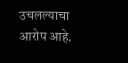उचलल्याचा आरोप आहे.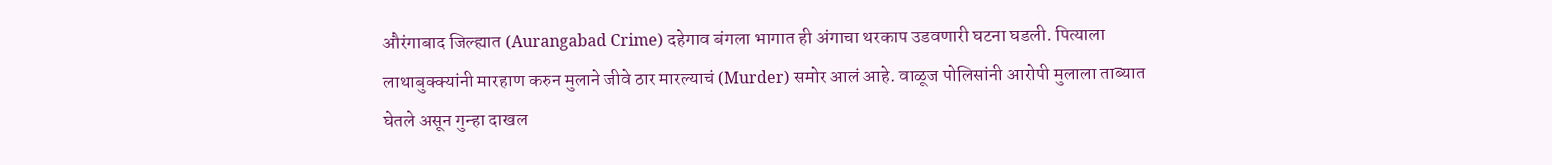औरंगाबाद जिल्ह्यात (Aurangabad Crime) दहेगाव बंगला भागात ही अंगाचा थरकाप उडवणारी घटना घडली. पित्याला लाथाबुक्क्यांनी मारहाण करुन मुलाने जीवे ठार मारल्याचं (Murder) समोर आलं आहे. वाळूज पोलिसांनी आरोपी मुलाला ताब्यात घेतले असून गुन्हा दाखल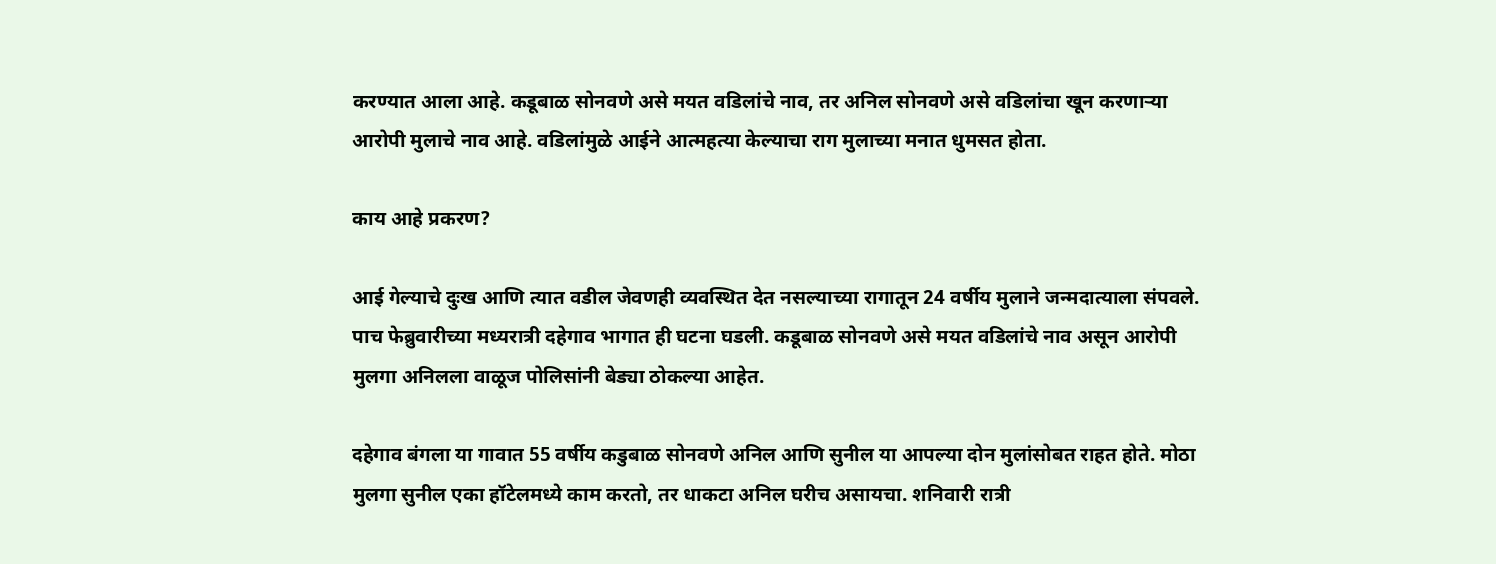करण्यात आला आहे. कडूबाळ सोनवणे असे मयत वडिलांचे नाव, तर अनिल सोनवणे असे वडिलांचा खून करणाऱ्या आरोपी मुलाचे नाव आहे. वडिलांमुळे आईने आत्महत्या केल्याचा राग मुलाच्या मनात धुमसत होता.

काय आहे प्रकरण?

आई गेल्याचे दुःख आणि त्यात वडील जेवणही व्यवस्थित देत नसल्याच्या रागातून 24 वर्षीय मुलाने जन्मदात्याला संपवले. पाच फेब्रुवारीच्या मध्यरात्री दहेगाव भागात ही घटना घडली. कडूबाळ सोनवणे असे मयत वडिलांचे नाव असून आरोपी मुलगा अनिलला वाळूज पोलिसांनी बेड्या ठोकल्या आहेत.

दहेगाव बंगला या गावात 55 वर्षीय कडुबाळ सोनवणे अनिल आणि सुनील या आपल्या दोन मुलांसोबत राहत होते. मोठा मुलगा सुनील एका हॉटेलमध्ये काम करतो, तर धाकटा अनिल घरीच असायचा. शनिवारी रात्री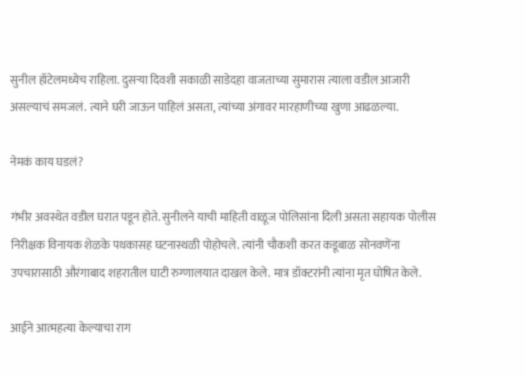सुनील हॉटेलमध्येच राहिला. दुसऱ्या दिवशी सकाळी साडेदहा वाजताच्या सुमारास त्याला वडील आजारी असल्याचं समजलं. त्याने घरी जाऊन पाहिलं असता, त्यांच्या अंगावर मारहाणीच्या खुणा आढळल्या.

नेमकं काय घडलं?

गंभीर अवस्थेत वडील घरात पडून होते. सुनीलने याची माहिती वाळूज पोलिसांना दिली असता सहायक पोलीस निरीक्षक विनायक शेळके पथकासह घटनास्थळी पोहोचले. त्यांनी चौकशी करत कडूबाळ सोनवणेंना उपचारासाठी औरंगाबाद शहरातील घाटी रुग्णालयात दाखल केले. मात्र डॉक्टरांनी त्यांना मृत घोषित केले.

आईने आत्महत्या केल्याचा राग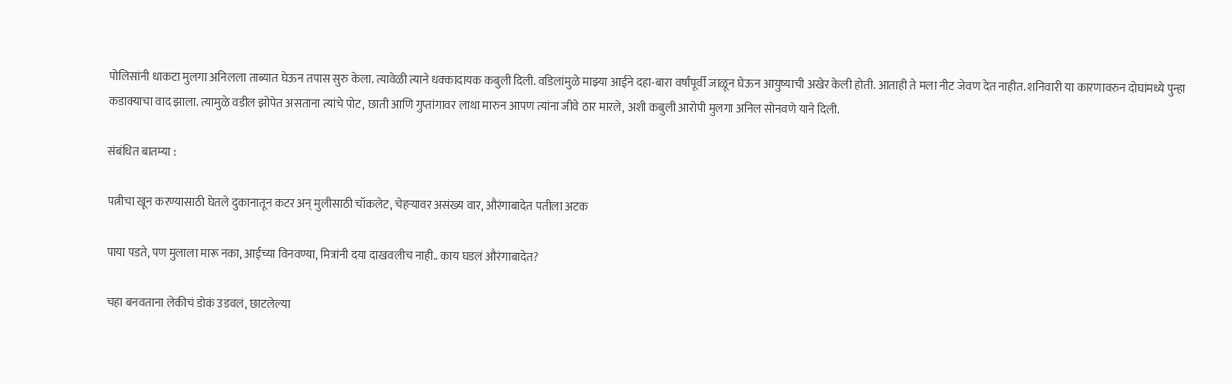पोलिसांनी धाकटा मुलगा अनिलला ताब्यात घेऊन तपास सुरु केला. त्यावेळी त्याने धक्कादायक कबुली दिली. वडिलांमुळे माझ्या आईने दहा-बारा वर्षांपूर्वी जाळून घेऊन आयुष्याची अखेर केली होती. आताही ते मला नीट जेवण देत नाहीत. शनिवारी या कारणावरुन दोघांमध्ये पुन्हा कडाक्याचा वाद झाला. त्यामुळे वडील झोपेत असताना त्यांचे पोट, छाती आणि गुप्तांगावर लाथा मारुन आपण त्यांना जीवे ठार मारले, अशी कबुली आरोपी मुलगा अनिल सोनवणे याने दिली.

संबंधित बातम्या :

पत्नीचा खून करण्यासाठी घेतले दुकानातून कटर अन् मुलीसाठी चॉकलेट, चेहऱ्यावर असंख्य वार, औरंगाबादेत पतीला अटक

पाया पडते, पण मुलाला मारू नका, आईच्या विनवण्या, मित्रांनी दया दाखवलीच नाही.. काय घडलं औरंगाबादेत?

चहा बनवताना लेकीचं डोकं उडवलं, छाटलेल्या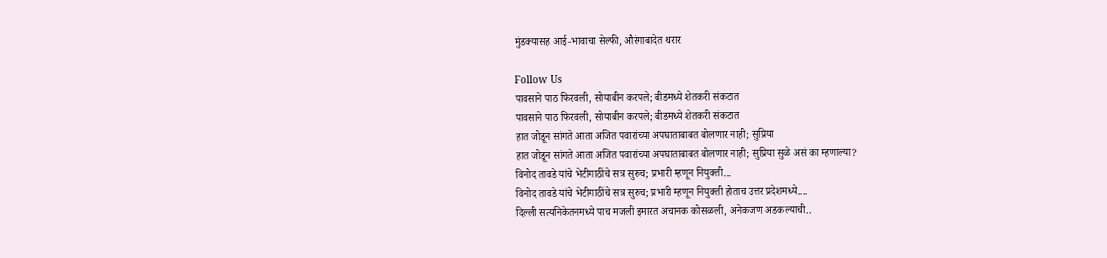मुंडक्यासह आई-भावाचा सेल्फी, औरंगाबादेत थरार

Follow Us
पावसाने पाठ फिरवली, सोयाबीन करपले; बीडमध्ये शेतकरी संकटात
पावसाने पाठ फिरवली, सोयाबीन करपले; बीडमध्ये शेतकरी संकटात
हात जोडून सांगते आता अजित पवारांच्या अपघाताबाबत बोलणार नाही; सुप्रिया
हात जोडून सांगते आता अजित पवारांच्या अपघाताबाबत बोलणार नाही; सुप्रिया सुळे असं का म्हणाल्या?
विनोद तावडे यांचे भेटीगाठींचे सत्र सुरुच; प्रभारी म्हणून नियुक्ती...
विनोद तावडे यांचे भेटीगाठींचे सत्र सुरुच; प्रभारी म्हणून नियुक्ती होताच उत्तर प्रदेशमध्ये....
दिल्ली सत्यनिकेतनमध्ये पाच मजली इमारत अचानक कोसळली, अनेकजण अडकल्याची..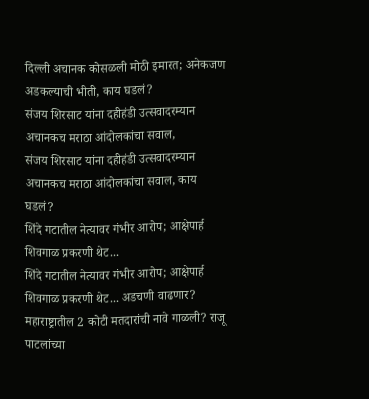दिल्ली अचानक कोसळली मोठी इमारत; अनेकजण अडकल्याची भीती, काय घडलं?
संजय शिरसाट यांना दहीहंडी उत्सवादरम्यान अचानकच मराठा आंदोलकांचा सवाल,
संजय शिरसाट यांना दहीहंडी उत्सवादरम्यान अचानकच मराठा आंदोलकांचा सवाल, काय घडलं?
शिंदे गटातील नेत्यावर गंभीर आरोप; आक्षेपार्ह शिवगाळ प्रकरणी थेट...
शिंदे गटातील नेत्यावर गंभीर आरोप; आक्षेपार्ह शिवगाळ प्रकरणी थेट... अडचणी वाढणार?
महाराष्ट्रातील 2 कोटी मतदारांची नावे गाळली? राजू पाटलांच्या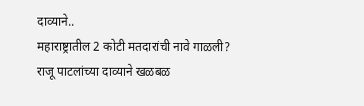दाव्याने..
महाराष्ट्रातील 2 कोटी मतदारांची नावे गाळली? राजू पाटलांच्या दाव्याने खळबळ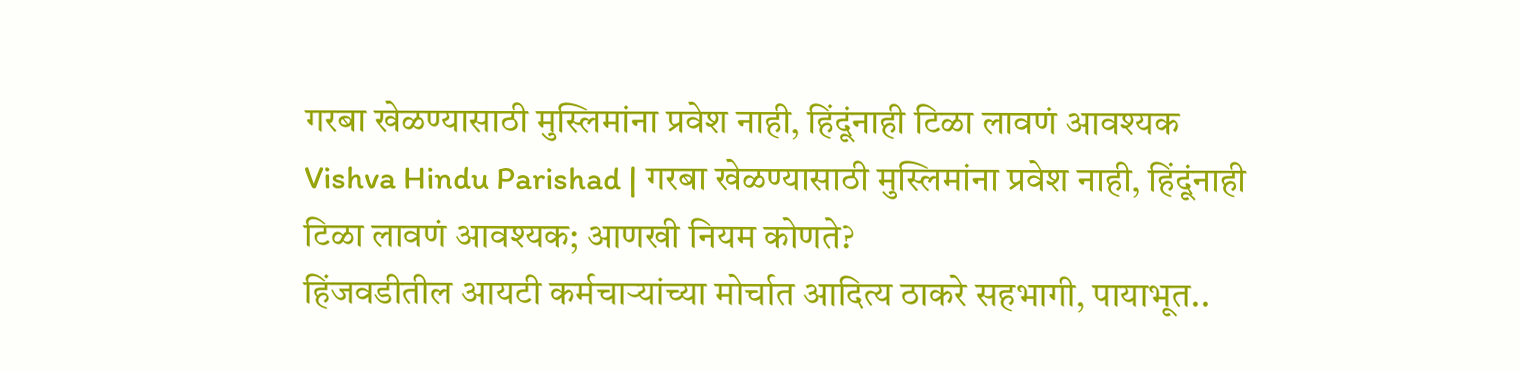गरबा खेळण्यासाठी मुस्लिमांना प्रवेश नाही, हिंदूंनाही टिळा लावणं आवश्यक
Vishva Hindu Parishad | गरबा खेळण्यासाठी मुस्लिमांना प्रवेश नाही, हिंदूंनाही टिळा लावणं आवश्यक; आणखी नियम कोणते?
हिंजवडीतील आयटी कर्मचाऱ्यांच्या मोर्चात आदित्य ठाकरे सहभागी, पायाभूत..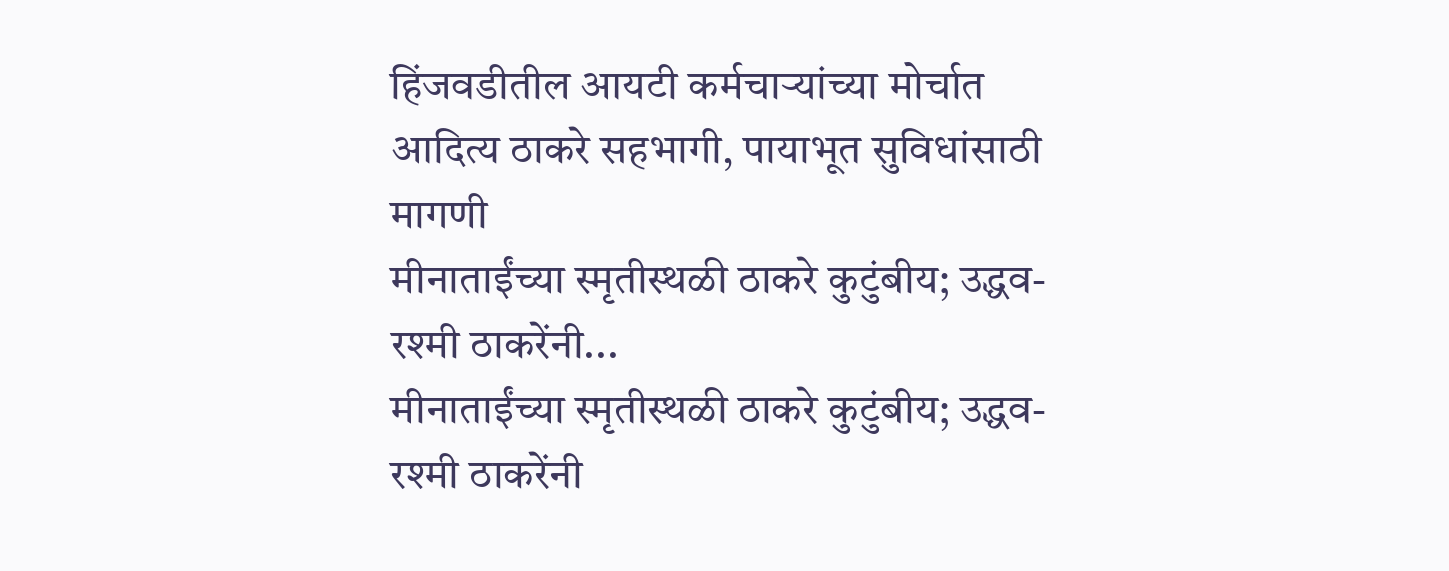हिंजवडीतील आयटी कर्मचाऱ्यांच्या मोर्चात आदित्य ठाकरे सहभागी, पायाभूत सुविधांसाठी मागणी
मीनाताईंच्या स्मृतीस्थळी ठाकरे कुटुंबीय; उद्धव-रश्मी ठाकरेंनी...
मीनाताईंच्या स्मृतीस्थळी ठाकरे कुटुंबीय; उद्धव-रश्मी ठाकरेंनी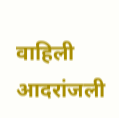वाहिली आदरांजली